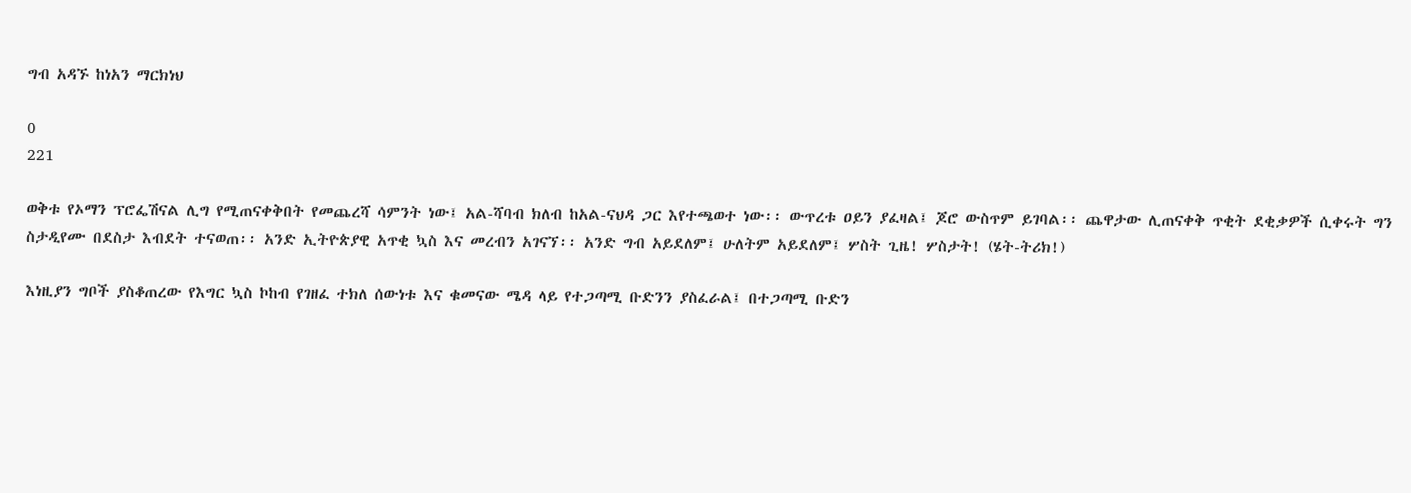ግብ አዳኙ ከነአን ማርክነህ

0
221

ወቅቱ የኦማን ፕሮፌሽናል ሊግ የሚጠናቀቅበት የመጨረሻ ሳምንት ነው፤ አል-ሻባብ ክለብ ከአል-ናህዳ ጋር እየተጫወተ ነው፡፡ ውጥረቱ ዐይን ያፈዛል፤ ጆሮ ውስጥም ይገባል፡፡ ጨዋታው ሊጠናቀቅ ጥቂት ደቂቃዎች ሲቀሩት ግን ስታዲየሙ በደስታ እብደት ተናወጠ፡፡ አንድ ኢትዮጵያዊ አጥቂ ኳስ እና መረብን አገናኘ፡፡ አንድ ግብ አይደለም፤ ሁለትም አይደለም፤ ሦስት ጊዜ! ሦስታት! (ሄት-ትሪክ!)

እነዚያን ግቦች ያስቆጠረው የእግር ኳስ ኮከብ የገዘፈ ተክለ ሰውነቱ እና ቁመናው ሜዳ ላይ የተጋጣሚ ቡድንን ያስፈራል፤ በተጋጣሚ ቡድን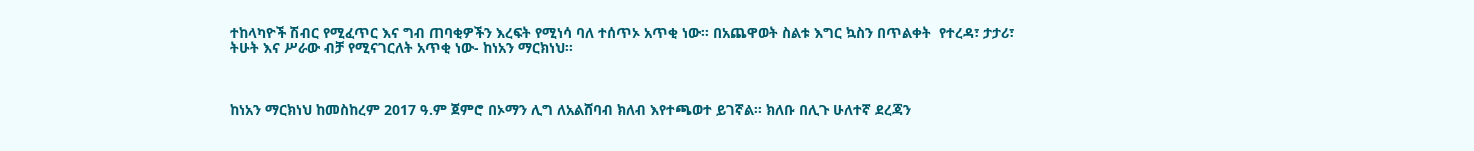ተከላካዮች ሽብር የሚፈጥር እና ግብ ጠባቂዎችን እረፍት የሚነሳ ባለ ተሰጥኦ አጥቂ ነው፡፡ በአጨዋወት ስልቱ እግር ኳስን በጥልቀት  የተረዳ፣ ታታሪ፣ ትሁት እና ሥራው ብቻ የሚናገርለት አጥቂ ነው- ከነአን ማርክነህ፡፡



ከነአን ማርክነህ ከመስከረም 2017 ዓ.ም ጀምሮ በኦማን ሊግ ለአልሸባብ ክለብ እየተጫወተ ይገኛል፡፡ ክለቡ በሊጉ ሁለተኛ ደረጃን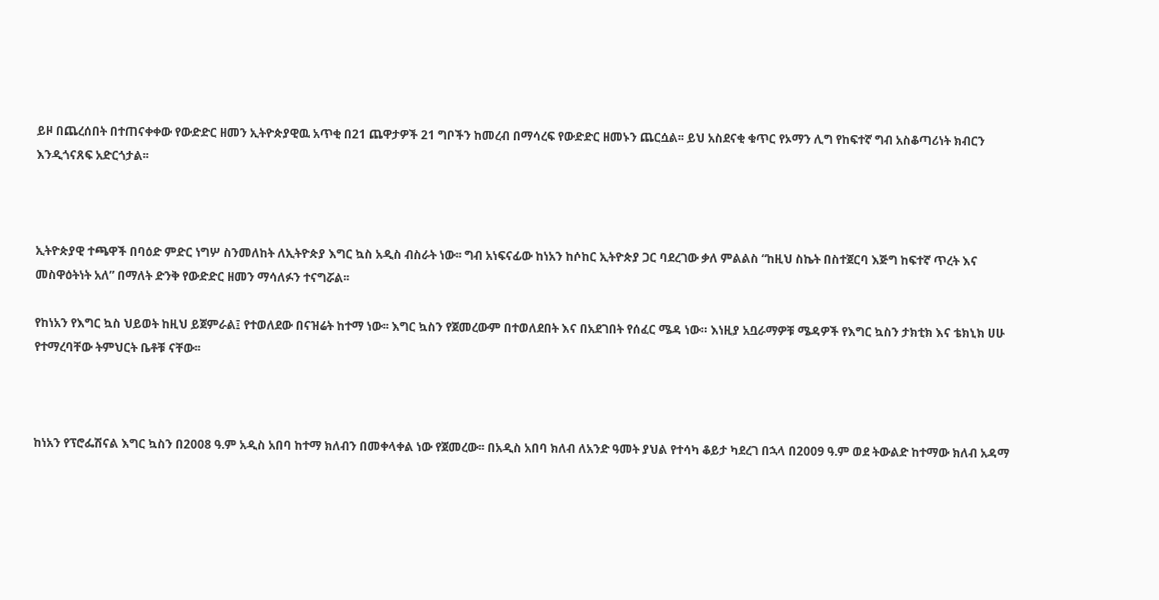ይዞ በጨረሰበት በተጠናቀቀው የውድድር ዘመን ኢትዮጵያዊዉ አጥቂ በ21 ጨዋታዎች 21 ግቦችን ከመረብ በማሳረፍ የውድድር ዘመኑን ጨርሷል፡፡ ይህ አስደናቂ ቁጥር የኦማን ሊግ የከፍተኛ ግብ አስቆጣሪነት ክብርን እንዲጎናጸፍ አድርጎታል፡፡



ኢትዮጵያዊ ተጫዋች በባዕድ ምድር ነግሦ ስንመለከት ለኢትዮጵያ እግር ኳስ አዲስ ብስራት ነው፡፡ ግብ አነፍናፊው ከነአን ከሶከር ኢትዮጵያ ጋር ባደረገው ቃለ ምልልስ “ከዚህ ስኬት በስተጀርባ እጅግ ከፍተኛ ጥረት እና መስዋዕትነት አለ” በማለት ድንቅ የውድድር ዘመን ማሳለፉን ተናግሯል፡፡

የከነአን የእግር ኳስ ህይወት ከዚህ ይጀምራል፤ የተወለደው በናዝሬት ከተማ ነው፡፡ እግር ኳስን የጀመረውም በተወለደበት እና በአደገበት የሰፈር ሜዳ ነው። እነዚያ አቧራማዎቹ ሜዳዎች የእግር ኳስን ታክቲክ እና ቴክኒክ ሀሁ የተማረባቸው ትምህርት ቤቶቹ ናቸው፡፡



ከነአን የፕሮፌሽናል እግር ኳስን በ2008 ዓ.ም አዲስ አበባ ከተማ ክለብን በመቀላቀል ነው የጀመረው፡፡ በአዲስ አበባ ክለብ ለአንድ ዓመት ያህል የተሳካ ቆይታ ካደረገ በኋላ በ2009 ዓ.ም ወደ ትውልድ ከተማው ክለብ አዳማ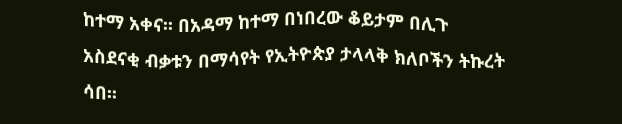ከተማ አቀና፡፡ በአዳማ ከተማ በነበረው ቆይታም በሊጉ አስደናቂ ብቃቱን በማሳየት የኢትዮጵያ ታላላቅ ክለቦችን ትኩረት ሳበ፡፡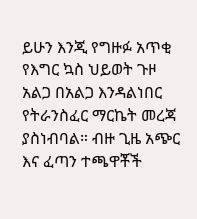ይሁን እንጂ የግዙፉ አጥቂ የእግር ኳስ ህይወት ጉዞ  አልጋ በአልጋ እንዳልነበር የትራንስፈር ማርኬት መረጃ ያስነብባል። ብዙ ጊዜ አጭር እና ፈጣን ተጫዋቾች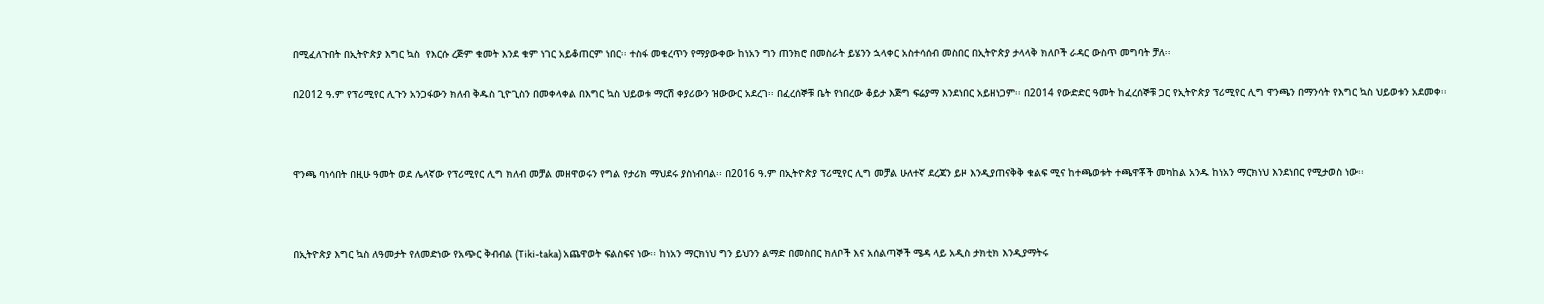በሚፈለጉበት በኢትዮጵያ እግር ኳስ  የእርሱ ረጅም ቁመት እንደ ቁም ነገር አይቆጠርም ነበር፡፡ ተስፋ መቁረጥን የማያውቀው ከነአን ግን ጠንክሮ በመስራት ይሄንን ኋላቀር አስተሳሰብ መስበር በኢትዮጵያ ታላላቅ ክለቦች ራዳር ውስጥ መግባት ቻለ፡፡

በ2012 ዓ.ም የፕሪሚየር ሊጉን አንጋፋውን ክለብ ቅዱስ ጊዮጊስን በመቀላቀል በእግር ኳስ ህይወቱ ማርሽ ቀያሪውን ዝውውር አደረገ፡፡ በፈረሰኞቹ ቤት የነበረው ቆይታ እጅግ ፍሬያማ እንደነበር አይዘነጋም፡፡ በ2014 የውድድር ዓመት ከፈረሰኞቹ ጋር የኢትዮጵያ ፕሪሚየር ሊግ ዋንጫን በማንሳት የእግር ኳስ ህይወቱን አደመቀ፡፡



ዋንጫ ባነሳበት በዚሁ ዓመት ወደ ሌላኛው የፕሪሚየር ሊግ ክለብ መቻል መዘዋወሩን የግል የታሪክ ማህደሩ ያስነብባል፡፡ በ2016 ዓ.ም በኢትዮጵያ ፕሪሚየር ሊግ መቻል ሁለተኛ ደረጃን ይዞ እንዲያጠናቅቅ ቁልፍ ሚና ከተጫወቱት ተጫዋቾች መካከል አንዱ ከነአን ማርክነህ እንደነበር የሚታወስ ነው፡፡



በኢትዮጵያ እግር ኳስ ለዓመታት የለመድነው የአጭር ቅብብል (Tiki-taka) አጨዋወት ፍልስፍና ነው፡፡ ከነአን ማርክነህ ግን ይህንን ልማድ በመስበር ክለቦች እና አሰልጣኞች ሜዳ ላይ አዲስ ታክቲክ እንዲያማትሩ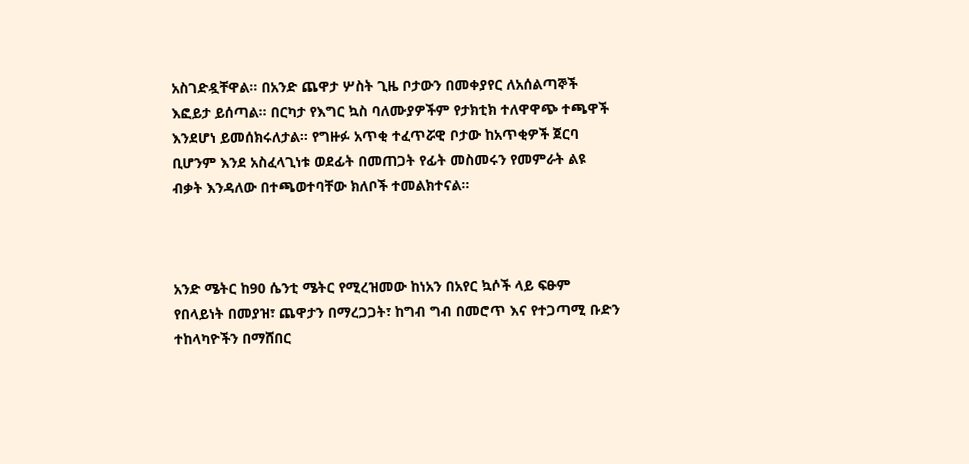አስገድዷቸዋል፡፡ በአንድ ጨዋታ ሦስት ጊዜ ቦታውን በመቀያየር ለአሰልጣኞች እፎይታ ይሰጣል፡፡ በርካታ የእግር ኳስ ባለሙያዎችም የታክቲክ ተለዋዋጭ ተጫዋች እንደሆነ ይመሰክሩለታል፡፡ የግዙፉ አጥቂ ተፈጥሯዊ ቦታው ከአጥቂዎች ጀርባ ቢሆንም እንደ አስፈላጊነቱ ወደፊት በመጠጋት የፊት መስመሩን የመምራት ልዩ ብቃት እንዳለው በተጫወተባቸው ክለቦች ተመልክተናል፡፡



አንድ ሜትር ከ90 ሴንቲ ሜትር የሚረዝመው ከነአን በአየር ኳሶች ላይ ፍፁም የበላይነት በመያዝ፣ ጨዋታን በማረጋጋት፣ ከግብ ግብ በመሮጥ እና የተጋጣሚ ቡድን ተከላካዮችን በማሸበር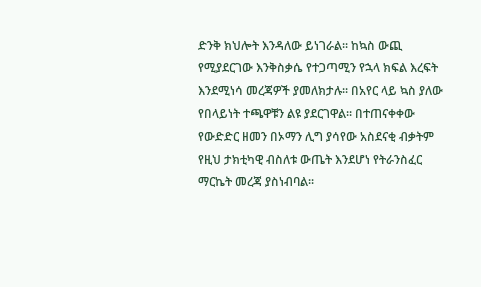ድንቅ ክህሎት እንዳለው ይነገራል፡፡ ከኳስ ውጪ የሚያደርገው እንቅስቃሴ የተጋጣሚን የኋላ ክፍል እረፍት እንደሚነሳ መረጃዎች ያመለክታሉ፡፡ በአየር ላይ ኳስ ያለው የበላይነት ተጫዋቹን ልዩ ያደርገዋል፡፡ በተጠናቀቀው የውድድር ዘመን በኦማን ሊግ ያሳየው አስደናቂ ብቃትም የዚህ ታክቲካዊ ብስለቱ ውጤት እንደሆነ የትራንስፈር ማርኬት መረጃ ያስነብባል፡፡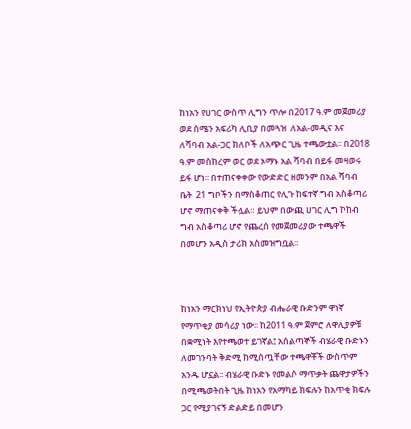ከነአን የሀገር ውስጥ ሊግን ጥሎ በ2017 ዓ.ም መጀመሪያ ወደ ሰሜን አፍሪካ ሊቢያ በመጓዝ  ለአል-መዲና እና ለሻባብ አል-ጋር ክለቦች ለአጭር ጊዜ ተጫውቷል፡፡ በ2018 ዓ.ም መስከረም ወር ወደ ኦማኑ አል ሻባብ በይፋ መዛወሩ ይፋ ሆነ፡፡ በተጠናቀቀው የውድድር ዘመንም በአል ሻባብ ቤት  21 ግቦችን በማስቆጠር የሊጉ ከፍተኛ ግብ አስቆጣሪ ሆኖ ማጠናቀቅ ችሏል። ይህም በውጪ ሀገር ሊግ ኮከብ ግብ አስቆጣሪ ሆኖ የጨረሰ የመጀመሪያው ተጫዋች በመሆን አዲስ ታሪክ አስመዝግቧል፡፡



ከነአን ማርክነህ የኢትዮጵያ ብሔራዊ ቡድንም ዋነኛ የማጥቂያ መሳሪያ ነው፡፡ ከ2011 ዓ.ም ጀምሮ ለዋሊያዎቹ በቋሚነት እየተጫወተ ይገኛል፤ አሰልጣኞች ብሄራዊ ቡድኑን ለመገንባት ቅድሚ ከሚሰጧቸው ተጫዋቾች ውስጥም አንዱ ሆኗል፡፡ ብሄራዊ ቡድኑ የመልሶ ማጥቃት ጨዋታዎችን በሚጫወትበት ጊዜ ከነአን የአማካይ ክፍሉን ከአጥቂ ክፍሉ ጋር የሚያገናኝ ድልድይ በመሆን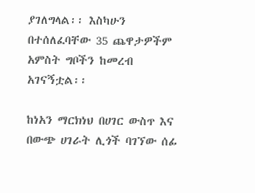ያገለግላል፡፡ እስካሁን በተሰለፈባቸው 35 ጨዋታዎችም አምስት ግቦችን ከመረብ አገናኝቷል፡፡

ከነአን ማርክነህ በሀገር ውስጥ እና በውጭ ሀገራት ሊጎች ባገኘው ሰፊ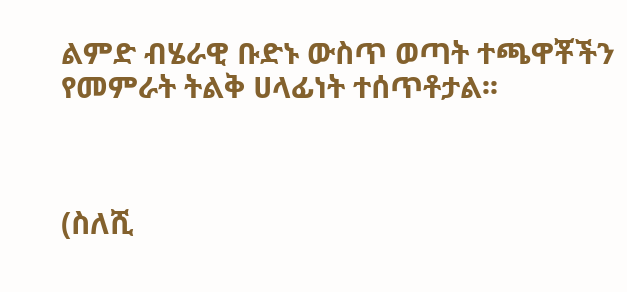ልምድ ብሄራዊ ቡድኑ ውስጥ ወጣት ተጫዋቾችን የመምራት ትልቅ ሀላፊነት ተሰጥቶታል፡፡



(ስለሺ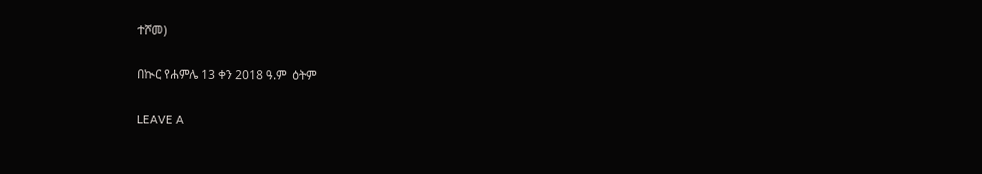ተሾመ)

በኲር የሐምሌ 13 ቀን 2018 ዓ.ም  ዕትም

LEAVE A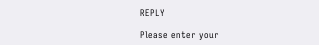REPLY

Please enter your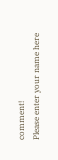comment!
Please enter your name here